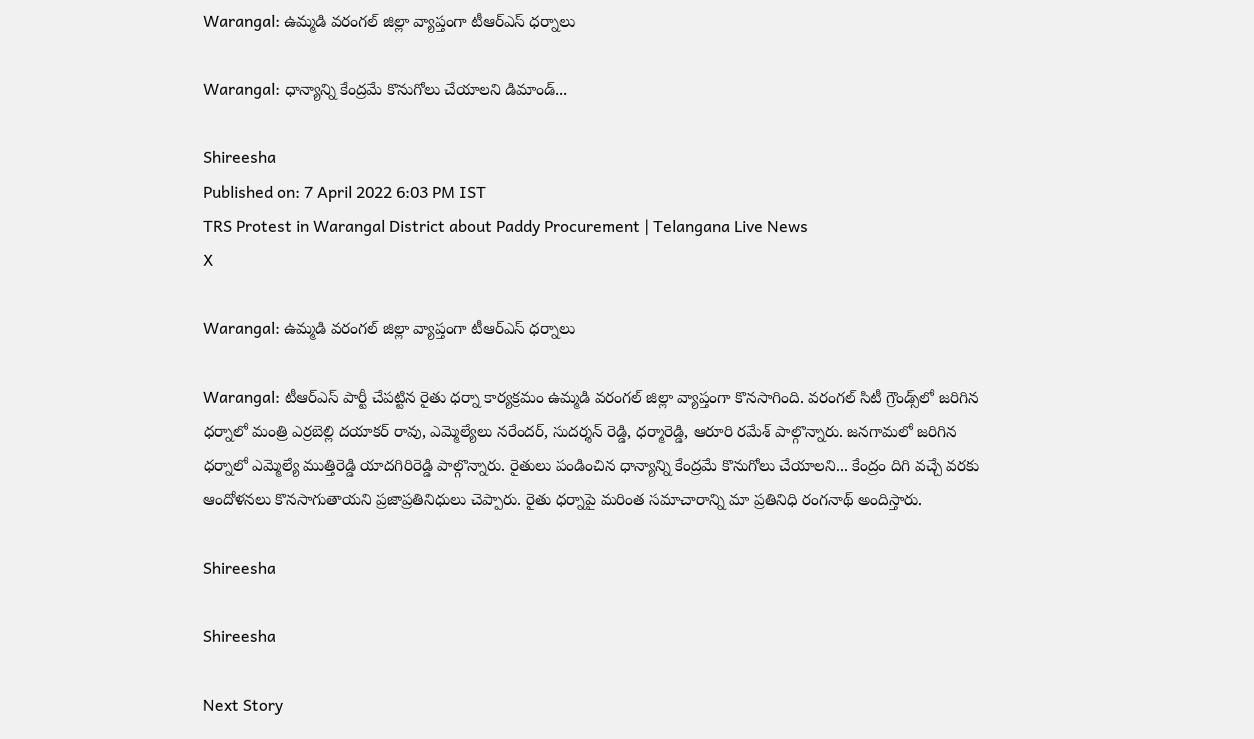Warangal: ఉమ్మడి వరంగల్ జిల్లా వ్యాప్తంగా టీఆర్ఎస్ ధర్నాలు

Warangal: ధాన్యాన్ని కేంద్రమే కొనుగోలు చేయాలని డిమాండ్...

Shireesha
Published on: 7 April 2022 6:03 PM IST
TRS Protest in Warangal District about Paddy Procurement | Telangana Live News
X

Warangal: ఉమ్మడి వరంగల్ జిల్లా వ్యాప్తంగా టీఆర్ఎస్ ధర్నాలు

Warangal: టీఆర్ఎస్ పార్టీ చేపట్టిన రైతు ధర్నా కార్యక్రమం ఉమ్మడి వరంగల్ జిల్లా వ్యాప్తంగా కొనసాగింది. వరంగల్‌ సిటీ గ్రౌండ్స్‌లో జరిగిన ధర్నాలో మంత్రి ఎర్రబెల్లి దయాకర్ రావు, ఎమ్మెల్యేలు నరేందర్, సుదర్శన్ రెడ్డి, ధర్మారెడ్డి, ఆరూరి రమేశ్‌ పాల్గొన్నారు. జనగామలో జరిగిన ధర్నాలో ఎమ్మెల్యే ముత్తిరెడ్డి యాదగిరిరెడ్డి పాల్గొన్నారు. రైతులు పండించిన ధాన్యాన్ని కేంద్రమే కొనుగోలు చేయాలని... కేంద్రం దిగి వచ్చే వరకు ఆందోళనలు కొనసాగుతాయని ప్రజాప్రతినిధులు చెప్పారు. రైతు ధర్నాపై మరింత సమాచారాన్ని మా ప్రతినిధి రంగనాథ్ అందిస్తారు.

Shireesha

Shireesha

Next Story